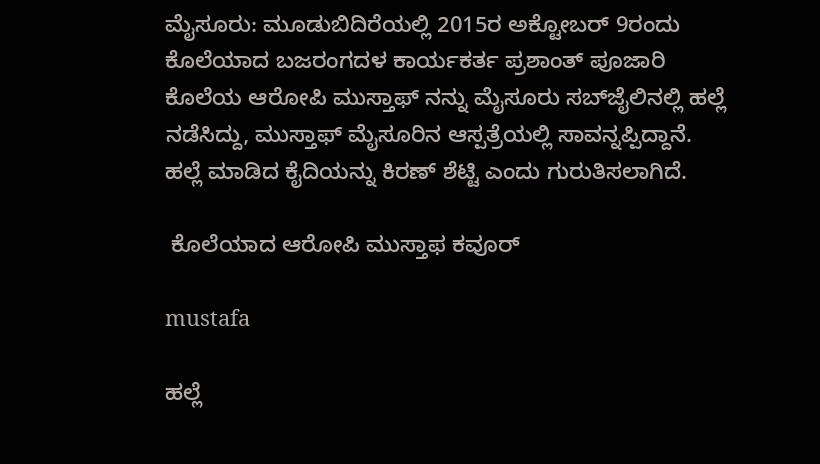ಮೈಸೂರು: ಮೂಡುಬಿದಿರೆಯಲ್ಲಿ 2015ರ ಅಕ್ಟೋಬರ್ 9ರಂದು ಕೊಲೆಯಾದ ಬಜರಂಗದಳ ಕಾರ್ಯಕರ್ತ ಪ್ರಶಾಂತ್ ಪೂಜಾರಿ ಕೊಲೆಯ ಆರೋಪಿ ಮುಸ್ತಾಫ್ ನನ್ನು ಮೈಸೂರು ಸಬ್‍ಜೈಲಿನಲ್ಲಿ ಹಲ್ಲೆ ನಡೆಸಿದ್ದು, ಮುಸ್ತಾಫ್ ಮೈಸೂರಿನ ಆಸ್ಪತ್ರೆಯಲ್ಲಿ ಸಾವನ್ನಪ್ಪಿದ್ದಾನೆ. ಹಲ್ಲೆ ಮಾಡಿದ ಕೈದಿಯನ್ನು ಕಿರಣ್ ಶೆಟ್ಟಿ ಎಂದು ಗುರುತಿಸಲಾಗಿದೆ.

 ಕೊಲೆಯಾದ ಆರೋಪಿ ಮುಸ್ತಾಫ ಕವೂರ್

mustafa

ಹಲ್ಲೆ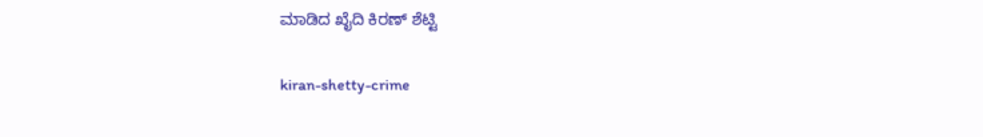ಮಾಡಿದ ಖೈದಿ ಕಿರಣ್ ಶೆಟ್ಟಿ

kiran-shetty-crime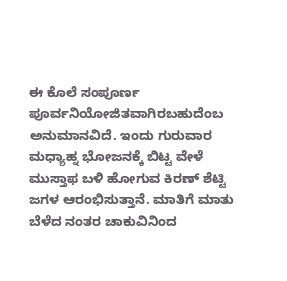ಈ ಕೊಲೆ ಸಂಪೂರ್ಣ ಪೂರ್ವನಿಯೋಜಿತವಾಗಿರಬಹುದೆಂಬ ಅನುಮಾನವಿದೆ. ಇಂದು ಗುರುವಾರ ಮಧ್ಯಾಹ್ನ ಭೋಜನಕ್ಕೆ ಬಿಟ್ಟ ವೇಳೆ ಮುಸ್ತಾಫ ಬಳಿ ಹೋಗುವ ಕಿರಣ್ ಶೆಟ್ಟಿ ಜಗಳ ಆರಂಭಿಸುತ್ತಾನೆ. ಮಾತಿಗೆ ಮಾತು ಬೆಳೆದ ನಂತರ ಚಾಕುವಿನಿಂದ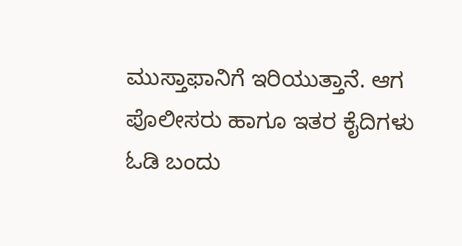ಮುಸ್ತಾಫಾನಿಗೆ ಇರಿಯುತ್ತಾನೆ. ಆಗ ಪೊಲೀಸರು ಹಾಗೂ ಇತರ ಕೈದಿಗಳು ಓಡಿ ಬಂದು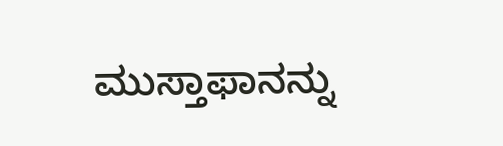ಮುಸ್ತಾಫಾನನ್ನು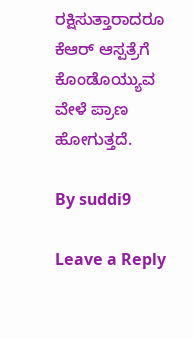ರಕ್ಷಿಸುತ್ತಾರಾದರೂ ಕೆಆರ್ ಆಸ್ಪತ್ರೆಗೆ ಕೊಂಡೊಯ್ಯುವ ವೇಳೆ ಪ್ರಾಣ ಹೋಗುತ್ತದೆ.

By suddi9

Leave a Reply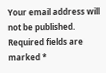Your email address will not be published. Required fields are marked *